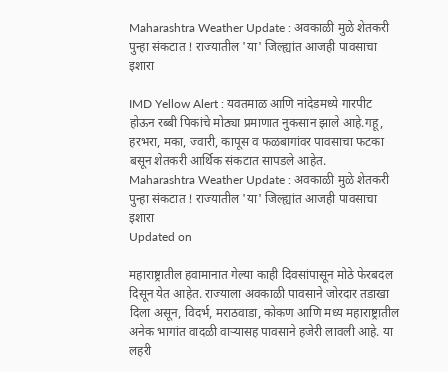Maharashtra Weather Update : अवकाळी मुळे शेतकरी पुन्हा संकटात ! राज्यातील 'या' जिल्ह्यांत आजही पावसाचा इशारा

IMD Yellow Alert : यवतमाळ आणि नांदेडमध्ये गारपीट होऊन रब्बी पिकांचे मोठ्या प्रमाणात नुकसान झाले आहे.गहू, हरभरा, मका, ज्वारी, कापूस व फळबागांवर पावसाचा फटका बसून शेतकरी आर्थिक संकटात सापडले आहेत.
Maharashtra Weather Update : अवकाळी मुळे शेतकरी पुन्हा संकटात ! राज्यातील 'या' जिल्ह्यांत आजही पावसाचा इशारा
Updated on

महाराष्ट्रातील हवामानात गेल्या काही दिवसांपासून मोठे फेरबदल दिसून येत आहेत. राज्याला अवकाळी पावसाने जोरदार तडाखा दिला असून, विदर्भ, मराठवाडा, कोकण आणि मध्य महाराष्ट्रातील अनेक भागांत वादळी वाऱ्यासह पावसाने हजेरी लावली आहे. या लहरी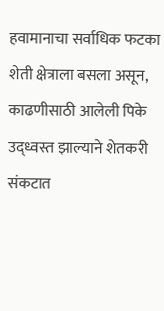हवामानाचा सर्वाधिक फटका शेती क्षेत्राला बसला असून, काढणीसाठी आलेली पिके उद्ध्वस्त झाल्याने शेतकरी संकटात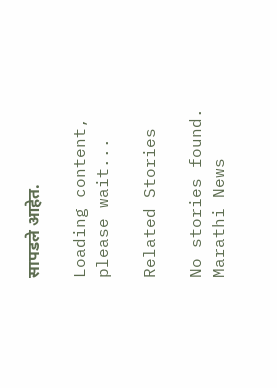सापडले आहेत.

Loading content, please wait...

Related Stories

No stories found.
Marathi News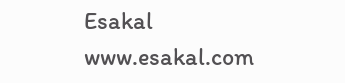Esakal
www.esakal.com